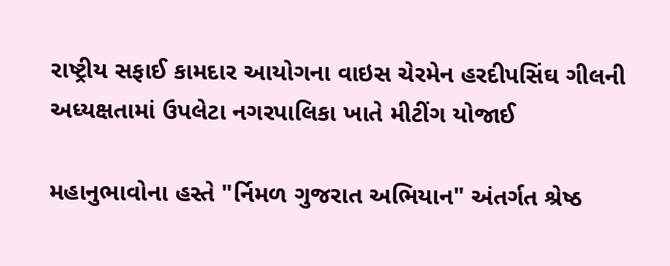રાષ્ટ્રીય સફાઈ કામદાર આયોગના વાઇસ ચેરમેન હરદીપસિંઘ ગીલની અધ્યક્ષતામાં ઉપલેટા નગરપાલિકા ખાતે મીટીંગ યોજાઈ

મહાનુભાવોના હસ્તે "ર્નિમળ ગુજરાત અભિયાન" અંતર્ગત શ્રેષ્ઠ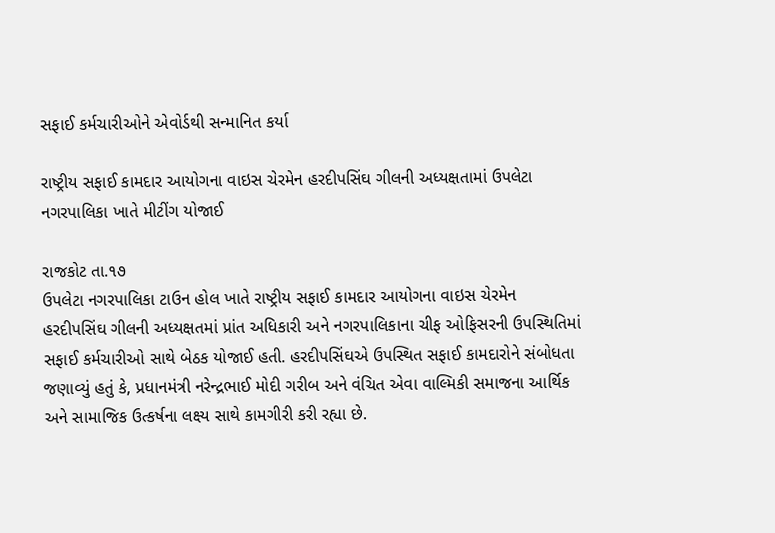સફાઈ કર્મચારીઓને એવોર્ડથી સન્માનિત કર્યા

રાષ્ટ્રીય સફાઈ કામદાર આયોગના વાઇસ ચેરમેન હરદીપસિંઘ ગીલની અધ્યક્ષતામાં ઉપલેટા નગરપાલિકા ખાતે મીટીંગ યોજાઈ

રાજકોટ તા.૧૭
ઉપલેટા નગરપાલિકા ટાઉન હોલ ખાતે રાષ્ટ્રીય સફાઈ કામદાર આયોગના વાઇસ ચેરમેન હરદીપસિંઘ ગીલની અધ્યક્ષતમાં પ્રાંત અધિકારી અને નગરપાલિકાના ચીફ ઓફિસરની ઉપસ્થિતિમાં સફાઈ કર્મચારીઓ સાથે બેઠક યોજાઈ હતી. હરદીપસિંઘએ ઉપસ્થિત સફાઈ કામદારોને સંબોધતા જણાવ્યું હતું કે, પ્રધાનમંત્રી નરેન્દ્રભાઈ મોદી ગરીબ અને વંચિત એવા વાલ્મિકી સમાજના આર્થિક અને સામાજિક ઉત્કર્ષના લક્ષ્ય સાથે કામગીરી કરી રહ્યા છે.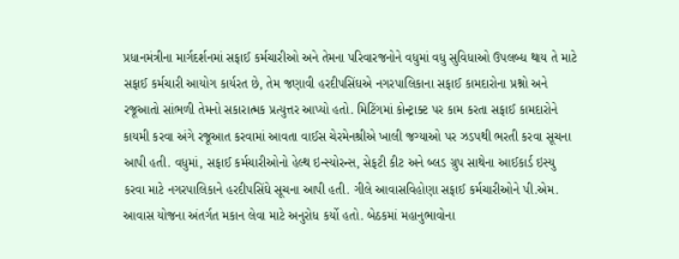પ્રધાનમંત્રીના માર્ગદર્શનમાં સફાઈ કર્મચારીઓ અને તેમના પરિવારજનોને વધુમાં વધુ સુવિધાઓ ઉપલબ્ધ થાય તે માટે સફાઈ કર્મચારી આયોગ કાર્યરત છે, તેમ જણાવી હરદીપસિંઘએ નગરપાલિકાના સફાઈ કામદારોના પ્રશ્નો અને રજૂઆતો સાંભળી તેમનો સકારાત્મક પ્રત્યુત્તર આપ્યો હતો. મિટિંગમાં કોન્ટ્રાક્ટ પર કામ કરતા સફાઈ કામદારોને કાયમી કરવા અંગે રજૂઆત કરવામાં આવતા વાઈસ ચેરમેનશ્રીએ ખાલી જગ્યાઓ પર ઝડપથી ભરતી કરવા સૂચના આપી હતી. વધુમાં, સફાઈ કર્મચારીઓનો હેલ્થ ઇન્સ્યોરન્સ, સેફટી કીટ અને બ્લડ ગ્રુપ સાથેના આઈકાર્ડ ઇસ્યુ કરવા માટે નગરપાલિકાને હરદીપસિંઘે સૂચના આપી હતી. ગીલે આવાસવિહોણા સફાઈ કર્મચારીઓને પી.એમ. આવાસ યોજના અંતર્ગત મકાન લેવા માટે અનુરોધ કર્યો હતો. બેઠકમાં મહાનુભાવોના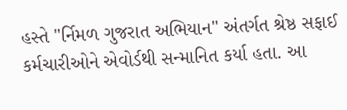હસ્તે "ર્નિમળ ગુજરાત અભિયાન" અંતર્ગત શ્રેષ્ઠ સફાઈ કર્મચારીઓને એવોર્ડથી સન્માનિત કર્યા હતા. આ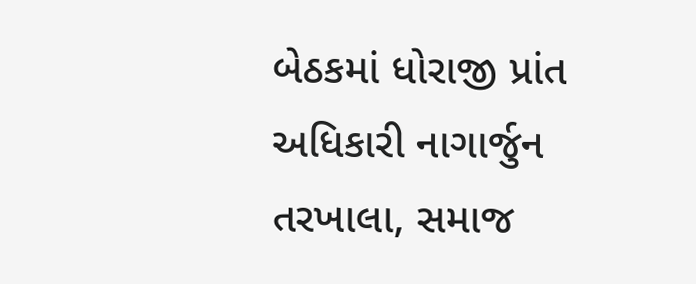બેઠકમાં ધોરાજી પ્રાંત અધિકારી નાગાર્જુન તરખાલા, સમાજ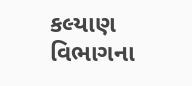કલ્યાણ વિભાગના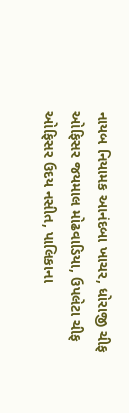નાયબ નિયામક આનંદબા ખાચર, ધોરાજી ચીફ ઓફિસર જયમાલ મોઢવાડિયા, ઉપલેટા ચીફ ઓફિસર ઉદય નસીત, પાલિકાના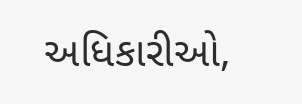અધિકારીઓ,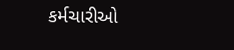કર્મચારીઓ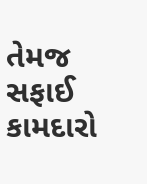તેમજ સફાઈ કામદારો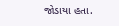જોડાયા હતા.